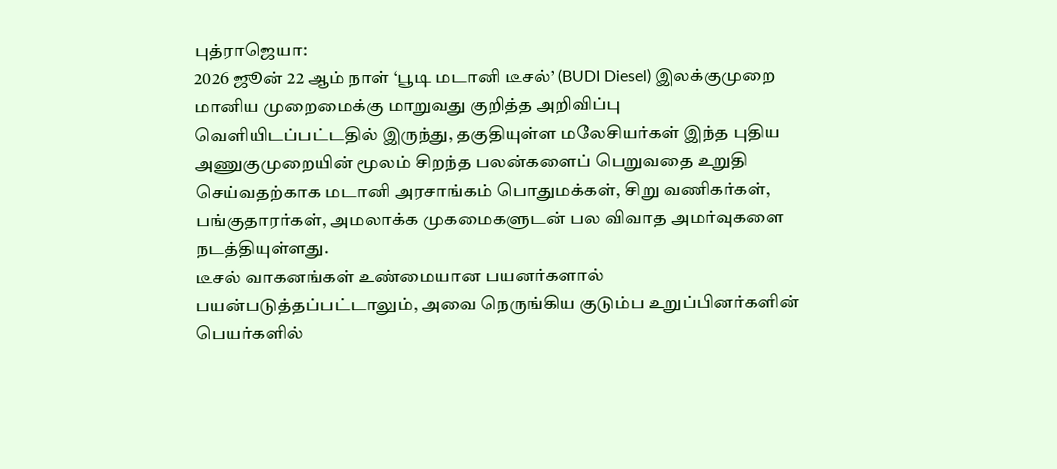புத்ராஜெயா:
2026 ஜூன் 22 ஆம் நாள் ‘பூடி மடானி டீசல்’ (BUDI Diesel) இலக்குமுறை மானிய முறைமைக்கு மாறுவது குறித்த அறிவிப்பு வெளியிடப்பட்டதில் இருந்து, தகுதியுள்ள மலேசியர்கள் இந்த புதிய அணுகுமுறையின் மூலம் சிறந்த பலன்களைப் பெறுவதை உறுதி செய்வதற்காக மடானி அரசாங்கம் பொதுமக்கள், சிறு வணிகர்கள், பங்குதாரர்கள், அமலாக்க முகமைகளுடன் பல விவாத அமர்வுகளை நடத்தியுள்ளது.
டீசல் வாகனங்கள் உண்மையான பயனர்களால் பயன்படுத்தப்பட்டாலும், அவை நெருங்கிய குடும்ப உறுப்பினர்களின் பெயர்களில்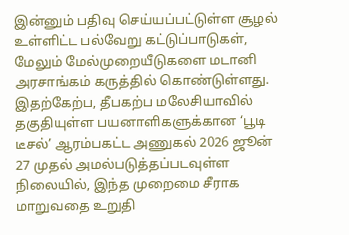இன்னும் பதிவு செய்யப்பட்டுள்ள சூழல் உள்ளிட்ட பல்வேறு கட்டுப்பாடுகள், மேலும் மேல்முறையீடுகளை மடானி அரசாங்கம் கருத்தில் கொண்டுள்ளது.
இதற்கேற்ப, தீபகற்ப மலேசியாவில் தகுதியுள்ள பயனாளிகளுக்கான ‘பூடி டீசல்’ ஆரம்பகட்ட அணுகல் 2026 ஜூன் 27 முதல் அமல்படுத்தப்படவுள்ள நிலையில், இந்த முறைமை சீராக மாறுவதை உறுதி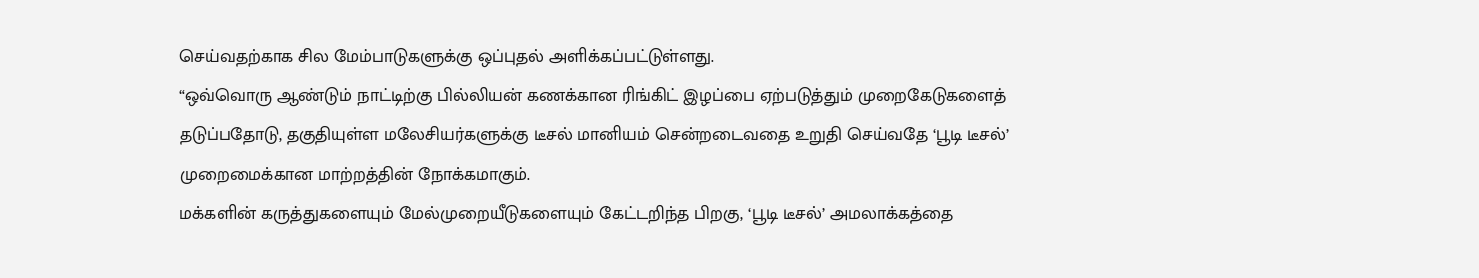செய்வதற்காக சில மேம்பாடுகளுக்கு ஒப்புதல் அளிக்கப்பட்டுள்ளது.
“ஒவ்வொரு ஆண்டும் நாட்டிற்கு பில்லியன் கணக்கான ரிங்கிட் இழப்பை ஏற்படுத்தும் முறைகேடுகளைத் தடுப்பதோடு, தகுதியுள்ள மலேசியர்களுக்கு டீசல் மானியம் சென்றடைவதை உறுதி செய்வதே ‘பூடி டீசல்’ முறைமைக்கான மாற்றத்தின் நோக்கமாகும்.
மக்களின் கருத்துகளையும் மேல்முறையீடுகளையும் கேட்டறிந்த பிறகு, ‘பூடி டீசல்’ அமலாக்கத்தை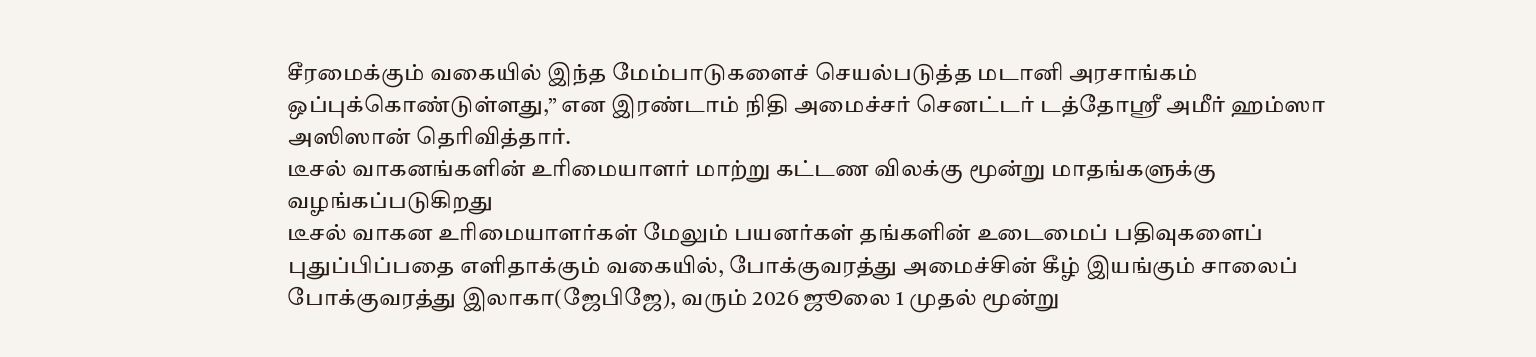சீரமைக்கும் வகையில் இந்த மேம்பாடுகளைச் செயல்படுத்த மடானி அரசாங்கம் ஒப்புக்கொண்டுள்ளது,” என இரண்டாம் நிதி அமைச்சர் செனட்டர் டத்தோஸ்ரீ அமீர் ஹம்ஸா அஸிஸான் தெரிவித்தார்.
டீசல் வாகனங்களின் உரிமையாளர் மாற்று கட்டண விலக்கு மூன்று மாதங்களுக்கு வழங்கப்படுகிறது
டீசல் வாகன உரிமையாளர்கள் மேலும் பயனர்கள் தங்களின் உடைமைப் பதிவுகளைப் புதுப்பிப்பதை எளிதாக்கும் வகையில், போக்குவரத்து அமைச்சின் கீழ் இயங்கும் சாலைப் போக்குவரத்து இலாகா(ஜேபிஜே), வரும் 2026 ஜூலை 1 முதல் மூன்று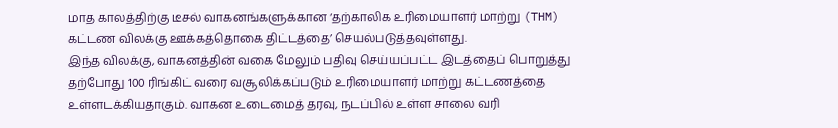மாத காலத்திற்கு டீசல் வாகனங்களுக்கான ‘தற்காலிக உரிமையாளர் மாற்று (THM) கட்டண விலக்கு ஊக்கத்தொகை திட்டத்தை’ செயல்படுத்தவுள்ளது.
இந்த விலக்கு, வாகனத்தின் வகை மேலும் பதிவு செய்யப்பட்ட இடத்தைப் பொறுத்து தற்போது 100 ரிங்கிட் வரை வசூலிக்கப்படும் உரிமையாளர் மாற்று கட்டணத்தை உள்ளடக்கியதாகும். வாகன உடைமைத் தரவு, நடப்பில் உள்ள சாலை வரி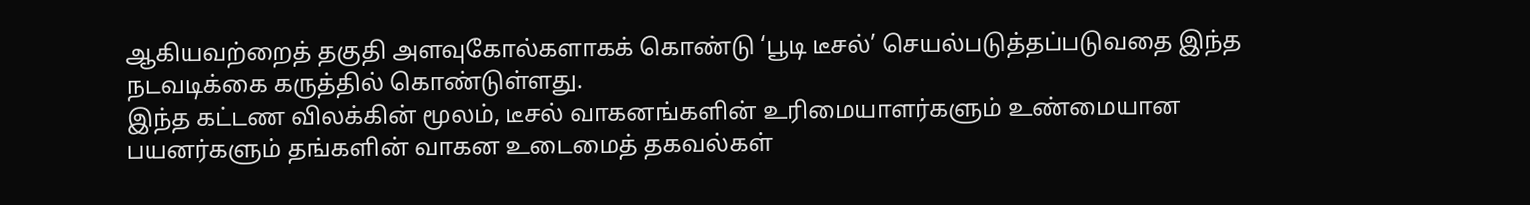ஆகியவற்றைத் தகுதி அளவுகோல்களாகக் கொண்டு ‘பூடி டீசல்’ செயல்படுத்தப்படுவதை இந்த நடவடிக்கை கருத்தில் கொண்டுள்ளது.
இந்த கட்டண விலக்கின் மூலம், டீசல் வாகனங்களின் உரிமையாளர்களும் உண்மையான பயனர்களும் தங்களின் வாகன உடைமைத் தகவல்கள்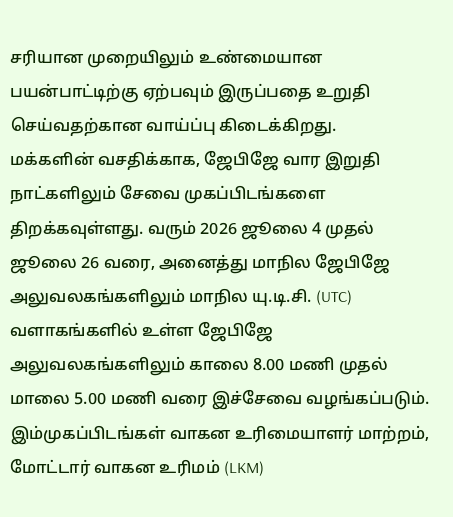சரியான முறையிலும் உண்மையான பயன்பாட்டிற்கு ஏற்பவும் இருப்பதை உறுதி செய்வதற்கான வாய்ப்பு கிடைக்கிறது.
மக்களின் வசதிக்காக, ஜேபிஜே வார இறுதி நாட்களிலும் சேவை முகப்பிடங்களை திறக்கவுள்ளது. வரும் 2026 ஜூலை 4 முதல் ஜூலை 26 வரை, அனைத்து மாநில ஜேபிஜே அலுவலகங்களிலும் மாநில யு.டி.சி. (UTC) வளாகங்களில் உள்ள ஜேபிஜே அலுவலகங்களிலும் காலை 8.00 மணி முதல் மாலை 5.00 மணி வரை இச்சேவை வழங்கப்படும்.
இம்முகப்பிடங்கள் வாகன உரிமையாளர் மாற்றம், மோட்டார் வாகன உரிமம் (LKM)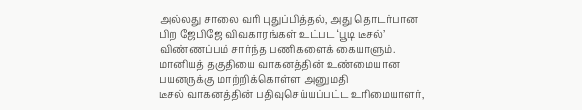அல்லது சாலை வரி புதுப்பித்தல், அது தொடர்பான பிற ஜேபிஜே விவகாரங்கள் உட்பட ‘பூடி டீசல்’ விண்ணப்பம் சார்ந்த பணிகளைக் கையாளும்.
மானியத் தகுதியை வாகனத்தின் உண்மையான பயனருக்கு மாற்றிக்கொள்ள அனுமதி
டீசல் வாகனத்தின் பதிவுசெய்யப்பட்ட உரிமையாளர்,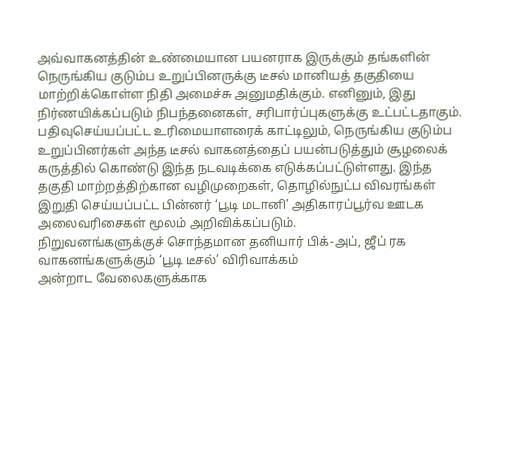அவ்வாகனத்தின் உண்மையான பயனராக இருக்கும் தங்களின் நெருங்கிய குடும்ப உறுப்பினருக்கு டீசல் மானியத் தகுதியை மாற்றிக்கொள்ள நிதி அமைச்சு அனுமதிக்கும். எனினும், இது நிர்ணயிக்கப்படும் நிபந்தனைகள், சரிபார்ப்புகளுக்கு உட்பட்டதாகும்.
பதிவுசெய்யப்பட்ட உரிமையாளரைக் காட்டிலும், நெருங்கிய குடும்ப உறுப்பினர்கள் அந்த டீசல் வாகனத்தைப் பயன்படுத்தும் சூழலைக் கருத்தில் கொண்டு இந்த நடவடிக்கை எடுக்கப்பட்டுள்ளது. இந்த தகுதி மாற்றத்திற்கான வழிமுறைகள், தொழில்நுட்ப விவரங்கள் இறுதி செய்யப்பட்ட பின்னர் ‘பூடி மடானி’ அதிகாரப்பூர்வ ஊடக அலைவரிசைகள் மூலம் அறிவிக்கப்படும்.
நிறுவனங்களுக்குச் சொந்தமான தனியார் பிக்-அப், ஜீப் ரக வாகனங்களுக்கும் ‘பூடி டீசல்’ விரிவாக்கம்
அன்றாட வேலைகளுக்காக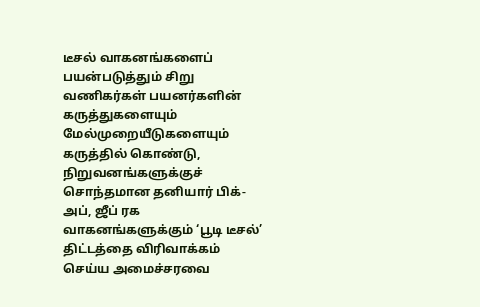டீசல் வாகனங்களைப் பயன்படுத்தும் சிறு வணிகர்கள் பயனர்களின் கருத்துகளையும் மேல்முறையீடுகளையும் கருத்தில் கொண்டு, நிறுவனங்களுக்குச் சொந்தமான தனியார் பிக்-அப், ஜீப் ரக வாகனங்களுக்கும் ‘பூடி டீசல்’ திட்டத்தை விரிவாக்கம் செய்ய அமைச்சரவை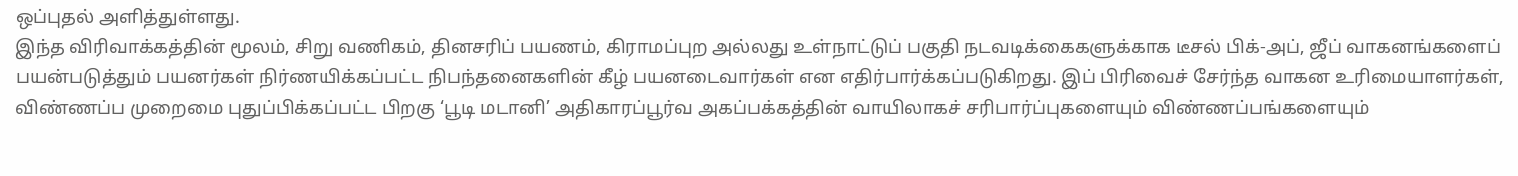ஒப்புதல் அளித்துள்ளது.
இந்த விரிவாக்கத்தின் மூலம், சிறு வணிகம், தினசரிப் பயணம், கிராமப்புற அல்லது உள்நாட்டுப் பகுதி நடவடிக்கைகளுக்காக டீசல் பிக்-அப், ஜீப் வாகனங்களைப் பயன்படுத்தும் பயனர்கள் நிர்ணயிக்கப்பட்ட நிபந்தனைகளின் கீழ் பயனடைவார்கள் என எதிர்பார்க்கப்படுகிறது. இப் பிரிவைச் சேர்ந்த வாகன உரிமையாளர்கள், விண்ணப்ப முறைமை புதுப்பிக்கப்பட்ட பிறகு ‘பூடி மடானி’ அதிகாரப்பூர்வ அகப்பக்கத்தின் வாயிலாகச் சரிபார்ப்புகளையும் விண்ணப்பங்களையும்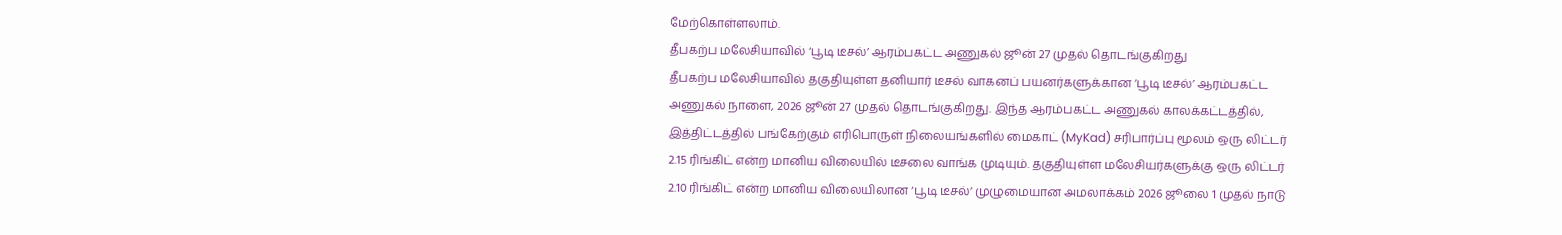மேற்கொள்ளலாம்.
தீபகற்ப மலேசியாவில் ‘பூடி டீசல்’ ஆரம்பகட்ட அணுகல் ஜூன் 27 முதல் தொடங்குகிறது
தீபகற்ப மலேசியாவில் தகுதியுள்ள தனியார் டீசல் வாகனப் பயனர்களுக்கான ‘பூடி டீசல்’ ஆரம்பகட்ட அணுகல் நாளை, 2026 ஜூன் 27 முதல் தொடங்குகிறது. இந்த ஆரம்பகட்ட அணுகல் காலக்கட்டத்தில், இத்திட்டத்தில் பங்கேற்கும் எரிபொருள் நிலையங்களில் மைகாட் (MyKad) சரிபார்ப்பு மூலம் ஒரு லிட்டர் 2.15 ரிங்கிட் என்ற மானிய விலையில் டீசலை வாங்க முடியும். தகுதியுள்ள மலேசியர்களுக்கு ஒரு லிட்டர் 2.10 ரிங்கிட் என்ற மானிய விலையிலான ‘பூடி டீசல்’ முழுமையான அமலாக்கம் 2026 ஜூலை 1 முதல் நாடு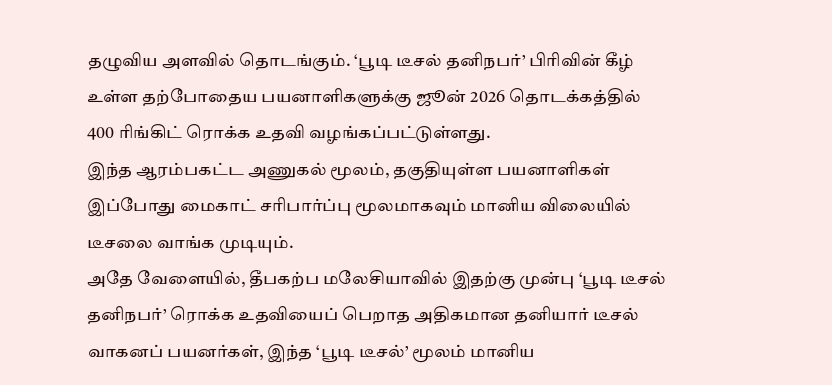தழுவிய அளவில் தொடங்கும். ‘பூடி டீசல் தனிநபர்’ பிரிவின் கீழ் உள்ள தற்போதைய பயனாளிகளுக்கு ஜூன் 2026 தொடக்கத்தில் 400 ரிங்கிட் ரொக்க உதவி வழங்கப்பட்டுள்ளது.
இந்த ஆரம்பகட்ட அணுகல் மூலம், தகுதியுள்ள பயனாளிகள் இப்போது மைகாட் சரிபார்ப்பு மூலமாகவும் மானிய விலையில் டீசலை வாங்க முடியும்.
அதே வேளையில், தீபகற்ப மலேசியாவில் இதற்கு முன்பு ‘பூடி டீசல் தனிநபர்’ ரொக்க உதவியைப் பெறாத அதிகமான தனியார் டீசல் வாகனப் பயனர்கள், இந்த ‘பூடி டீசல்’ மூலம் மானிய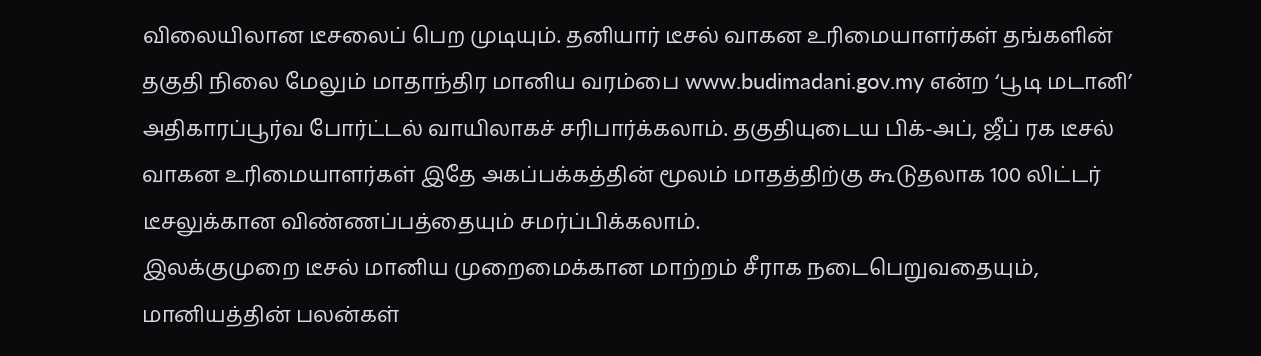விலையிலான டீசலைப் பெற முடியும். தனியார் டீசல் வாகன உரிமையாளர்கள் தங்களின் தகுதி நிலை மேலும் மாதாந்திர மானிய வரம்பை www.budimadani.gov.my என்ற ‘பூடி மடானி’ அதிகாரப்பூர்வ போர்ட்டல் வாயிலாகச் சரிபார்க்கலாம். தகுதியுடைய பிக்-அப், ஜீப் ரக டீசல் வாகன உரிமையாளர்கள் இதே அகப்பக்கத்தின் மூலம் மாதத்திற்கு கூடுதலாக 100 லிட்டர் டீசலுக்கான விண்ணப்பத்தையும் சமர்ப்பிக்கலாம்.
இலக்குமுறை டீசல் மானிய முறைமைக்கான மாற்றம் சீராக நடைபெறுவதையும், மானியத்தின் பலன்கள்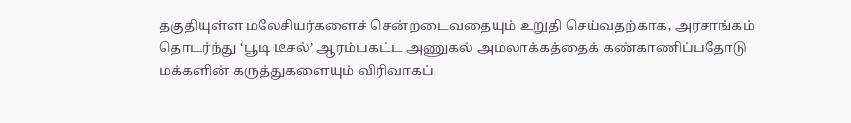தகுதியுள்ள மலேசியர்களைச் சென்றடைவதையும் உறுதி செய்வதற்காக, அரசாங்கம் தொடர்ந்து ‘பூடி டீசல்’ ஆரம்பகட்ட அணுகல் அமலாக்கத்தைக் கண்காணிப்பதோடு மக்களின் கருத்துகளையும் விரிவாகப்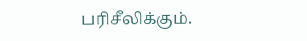பரிசீலிக்கும்.